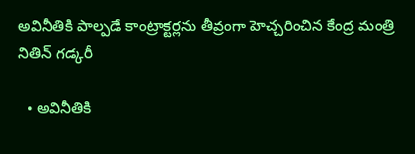అవినీతికి పాల్పడే కాంట్రాక్టర్లను తీవ్రంగా హెచ్చరించిన కేంద్ర మంత్రి నితిన్ గడ్కరీ

  • అవినీతికి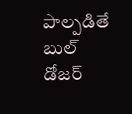పాల్పడితే బుల్ డోజర్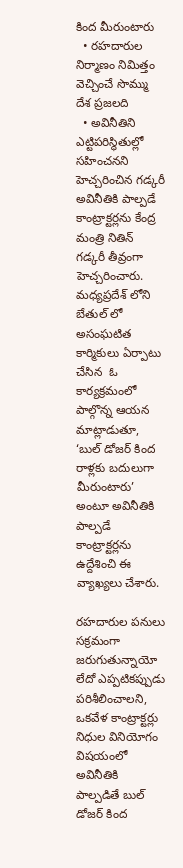కింద మీరుంటారు
  • రహదారుల నిర్మాణం నిమిత్తం వెచ్చించే సొమ్ము దేశ ప్రజలది
  • అవినీతిని ఎట్టిపరిస్థితుల్లో సహించనని హెచ్చరించిన గడ్కరీ
అవినీతికి పాల్పడే కాంట్రాక్టర్లను కేంద్ర మంత్రి నితిన్ గడ్కరీ తీవ్రంగా హెచ్చరించారు. మధ్యప్రదేశ్ లోని బేతుల్ లో అసంఘటిత కార్మికులు ఏర్పాటు చేసిన  ఓ కార్యక్రమంలో పాల్గొన్న ఆయన మాట్లాడుతూ, ‘బుల్ డోజర్ కింద రాళ్లకు బదులుగా మీరుంటారు’ అంటూ అవినీతికి పాల్పడే కాంట్రాక్టర్లను ఉద్దేశించి ఈ వ్యాఖ్యలు చేశారు.

రహదారుల పనులు సక్రమంగా జరుగుతున్నాయో లేదో ఎప్పటికప్పుడు పరిశీలించాలని, ఒకవేళ కాంట్రాక్టర్లు నిధుల వినియోగం విషయంలో అవినీతికి పాల్పడితే బుల్ డోజర్ కింద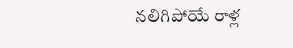నలిగిపోయే రాళ్ల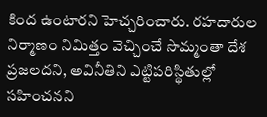కింద ఉంటారని హెచ్చరించారు. రహదారుల నిర్మాణం నిమిత్తం వెచ్చించే సొమ్మంతా దేశ ప్రజలదని, అవినీతిని ఎట్టిపరిస్థితుల్లో సహించనని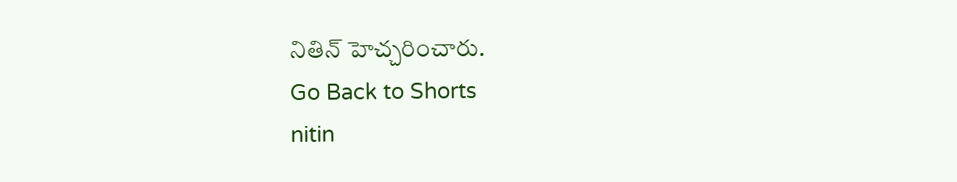నితిన్ హెచ్చరించారు.
Go Back to Shorts
nitin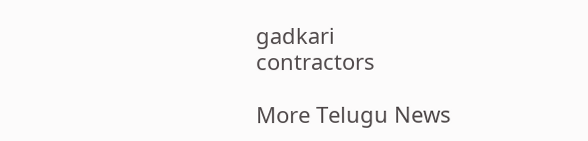gadkari
contractors

More Telugu News